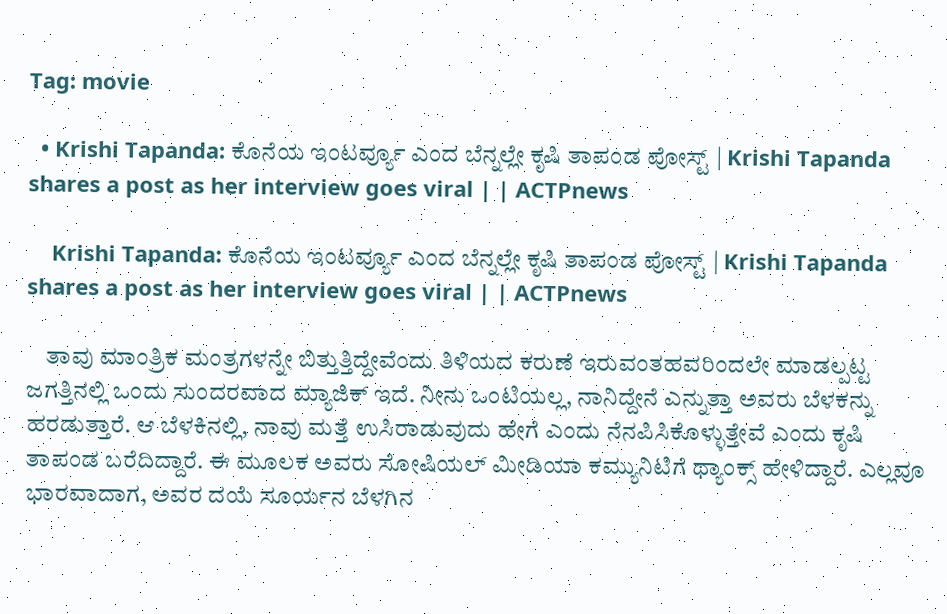Tag: movie

  • Krishi Tapanda: ಕೊನೆಯ ಇಂಟರ್ವ್ಯೂ ಎಂದ ಬೆನ್ನಲ್ಲೇ ಕೃಷಿ ತಾಪಂಡ ಪೋಸ್ಟ್ | Krishi Tapanda shares a post as her interview goes viral | | ACTPnews

    Krishi Tapanda: ಕೊನೆಯ ಇಂಟರ್ವ್ಯೂ ಎಂದ ಬೆನ್ನಲ್ಲೇ ಕೃಷಿ ತಾಪಂಡ ಪೋಸ್ಟ್ | Krishi Tapanda shares a post as her interview goes viral | | ACTPnews

    ತಾವು ಮಾಂತ್ರಿಕ ಮಂತ್ರಗಳನ್ನೇ ಬಿತ್ತುತ್ತಿದ್ದೇವೆಂದು ತಿಳಿಯದ ಕರುಣೆ ಇರುವಂತಹವರಿಂದಲೇ ಮಾಡಲ್ಪಟ್ಟ ಜಗತ್ತಿನಲ್ಲಿ ಒಂದು ಸುಂದರವಾದ ಮ್ಯಾಜಿಕ್ ಇದೆ. ನೀನು ಒಂಟಿಯಲ್ಲ, ನಾನಿದ್ದೇನೆ ಎನ್ನುತ್ತಾ ಅವರು ಬೆಳಕನ್ನು ಹರಡುತ್ತಾರೆ. ಆ ಬೆಳಕಿನಲ್ಲಿ, ನಾವು ಮತ್ತೆ ಉಸಿರಾಡುವುದು ಹೇಗೆ ಎಂದು ನೆನಪಿಸಿಕೊಳ್ಳುತ್ತೇವೆ ಎಂದು ಕೃಷಿ ತಾಪಂಡ ಬರೆದಿದ್ದಾರೆ. ಈ ಮೂಲಕ ಅವರು ಸೋಷಿಯಲ್ ಮೀಡಿಯಾ ಕಮ್ಯುನಿಟಿಗೆ ಥ್ಯಾಂಕ್ಸ್ ಹೇಳಿದ್ದಾರೆ. ಎಲ್ಲವೂ ಭಾರವಾದಾಗ, ಅವರ ದಯೆ ಸೂರ್ಯನ ಬೆಳಗಿನ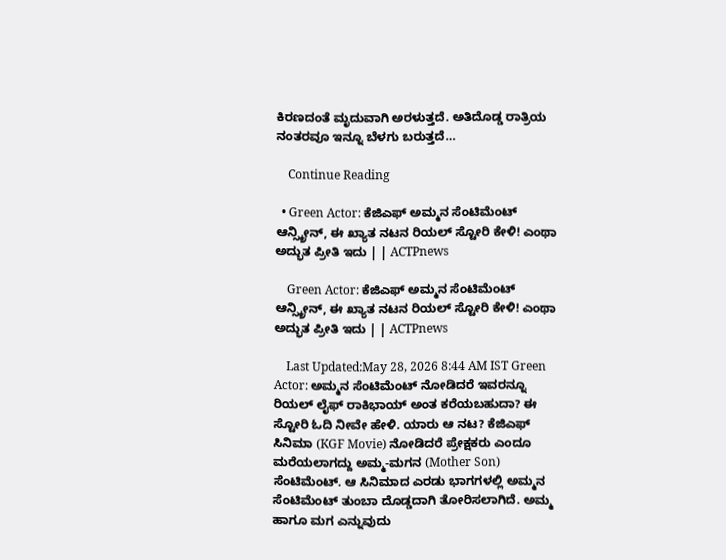ಕಿರಣದಂತೆ ಮೃದುವಾಗಿ ಅರಳುತ್ತದೆ. ಅತಿದೊಡ್ಡ ರಾತ್ರಿಯ ನಂತರವೂ ಇನ್ನೂ ಬೆಳಗು ಬರುತ್ತದೆ…

    Continue Reading

  • Green Actor: ಕೆಜಿಎಫ್ ಅಮ್ಮನ ಸೆಂಟಿಮೆಂಟ್ ಆನ್ಸ್ಕ್ರೀನ್, ಈ ಖ್ಯಾತ ನಟನ ರಿಯಲ್ ಸ್ಟೋರಿ ಕೇಳಿ! ಎಂಥಾ ಅದ್ಭುತ ಪ್ರೀತಿ ಇದು | | ACTPnews

    Green Actor: ಕೆಜಿಎಫ್ ಅಮ್ಮನ ಸೆಂಟಿಮೆಂಟ್ ಆನ್ಸ್ಕ್ರೀನ್, ಈ ಖ್ಯಾತ ನಟನ ರಿಯಲ್ ಸ್ಟೋರಿ ಕೇಳಿ! ಎಂಥಾ ಅದ್ಭುತ ಪ್ರೀತಿ ಇದು | | ACTPnews

    Last Updated:May 28, 2026 8:44 AM IST Green Actor: ಅಮ್ಮನ ಸೆಂಟಿಮೆಂಟ್ ನೋಡಿದರೆ ಇವರನ್ನೂ ರಿಯಲ್ ಲೈಫ್ ರಾಕಿಭಾಯ್ ಅಂತ ಕರೆಯಬಹುದಾ? ಈ ಸ್ಟೋರಿ ಓದಿ ನೀವೇ ಹೇಳಿ. ಯಾರು ಆ ನಟ? ಕೆಜಿಎಫ್ ಸಿನಿಮಾ (KGF Movie) ನೋಡಿದರೆ ಪ್ರೇಕ್ಷಕರು ಎಂದೂ ಮರೆಯಲಾಗದ್ದು ಅಮ್ಮ-ಮಗನ (Mother Son) ಸೆಂಟಿಮೆಂಟ್. ಆ ಸಿನಿಮಾದ ಎರಡು ಭಾಗಗಳಲ್ಲಿ ಅಮ್ಮನ ಸೆಂಟಿಮೆಂಟ್ ತುಂಬಾ ದೊಡ್ಡದಾಗಿ ತೋರಿಸಲಾಗಿದೆ. ಅಮ್ಮ ಹಾಗೂ ಮಗ ಎನ್ನುವುದು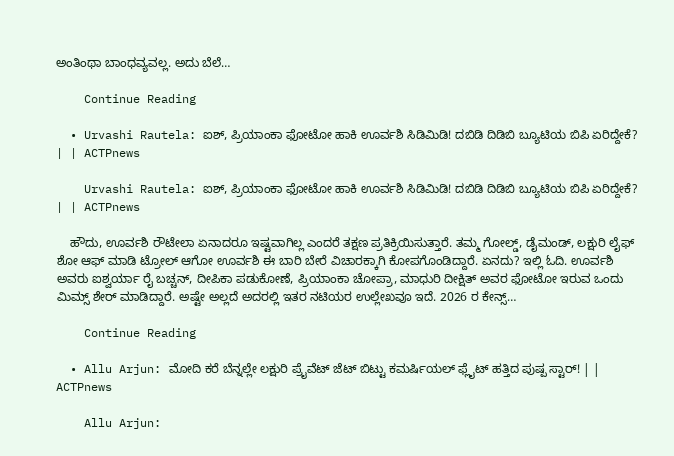ಅಂತಿಂಥಾ ಬಾಂಧವ್ಯವಲ್ಲ. ಅದು ಬೆಲೆ…

    Continue Reading

  • Urvashi Rautela: ಐಶ್, ಪ್ರಿಯಾಂಕಾ ಫೋಟೋ ಹಾಕಿ ಊರ್ವಶಿ ಸಿಡಿಮಿಡಿ! ದಬಿಡಿ ದಿಡಿಬಿ ಬ್ಯೂಟಿಯ ಬಿಪಿ ಏರಿದ್ದೇಕೆ? | | ACTPnews

    Urvashi Rautela: ಐಶ್, ಪ್ರಿಯಾಂಕಾ ಫೋಟೋ ಹಾಕಿ ಊರ್ವಶಿ ಸಿಡಿಮಿಡಿ! ದಬಿಡಿ ದಿಡಿಬಿ ಬ್ಯೂಟಿಯ ಬಿಪಿ ಏರಿದ್ದೇಕೆ? | | ACTPnews

    ಹೌದು, ಊರ್ವಶಿ ರೌಟೇಲಾ ಏನಾದರೂ ಇಷ್ಟವಾಗಿಲ್ಲ ಎಂದರೆ ತಕ್ಷಣ ಪ್ರತಿಕ್ರಿಯಿಸುತ್ತಾರೆ. ತಮ್ಮ ಗೋಲ್ಡ್, ಡೈಮಂಡ್, ಲಕ್ಷುರಿ ಲೈಫ್ ಶೋ ಆಫ್ ಮಾಡಿ ಟ್ರೋಲ್ ಆಗೋ ಊರ್ವಶಿ ಈ ಬಾರಿ ಬೇರೆ ವಿಚಾರಕ್ಕಾಗಿ ಕೋಪಗೊಂಡಿದ್ದಾರೆ. ಏನದು? ಇಲ್ಲಿ ಓದಿ. ಊರ್ವಶಿ ಅವರು ಐಶ್ವರ್ಯಾ ರೈ ಬಚ್ಚನ್, ದೀಪಿಕಾ ಪಡುಕೋಣೆ, ಪ್ರಿಯಾಂಕಾ ಚೋಪ್ರಾ, ಮಾಧುರಿ ದೀಕ್ಷಿತ್ ಅವರ ಫೋಟೋ ಇರುವ ಒಂದು ಮಿಮ್ಸ್ ಶೇರ್ ಮಾಡಿದ್ದಾರೆ. ಅಷ್ಟೇ ಅಲ್ಲದೆ ಅದರಲ್ಲಿ ಇತರ ನಟಿಯರ ಉಲ್ಲೇಖವೂ ಇದೆ. 2026 ರ ಕೇನ್ಸ್…

    Continue Reading

  • Allu Arjun: ಮೋದಿ ಕರೆ ಬೆನ್ನಲ್ಲೇ ಲಕ್ಷುರಿ ಪ್ರೈವೆಟ್ ಜೆಟ್ ಬಿಟ್ಟು ಕಮರ್ಷಿಯಲ್ ಫ್ಲೈಟ್ ಹತ್ತಿದ ಪುಷ್ಪ ಸ್ಟಾರ್! | | ACTPnews

    Allu Arjun: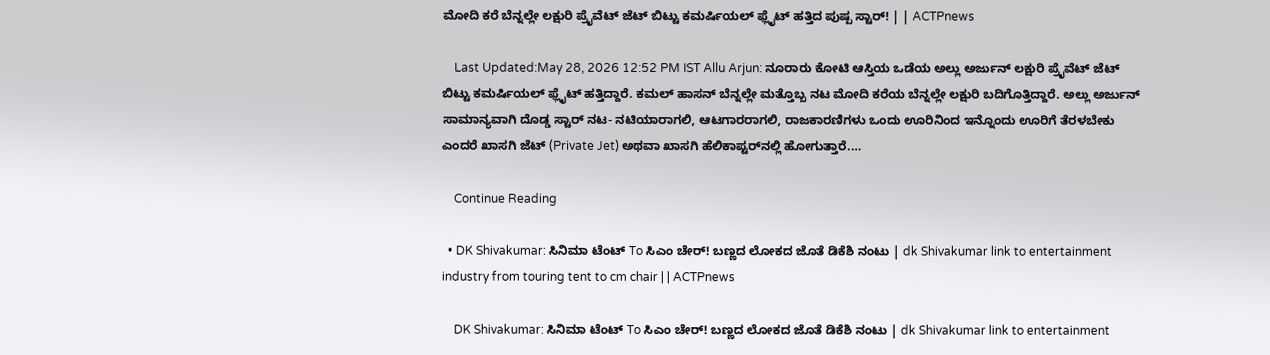ಮೋದಿ ಕರೆ ಬೆನ್ನಲ್ಲೇ ಲಕ್ಷುರಿ ಪ್ರೈವೆಟ್ ಜೆಟ್ ಬಿಟ್ಟು ಕಮರ್ಷಿಯಲ್ ಫ್ಲೈಟ್ ಹತ್ತಿದ ಪುಷ್ಪ ಸ್ಟಾರ್! | | ACTPnews

    Last Updated:May 28, 2026 12:52 PM IST Allu Arjun: ನೂರಾರು ಕೋಟಿ ಆಸ್ತಿಯ ಒಡೆಯ ಅಲ್ಲು ಅರ್ಜುನ್ ಲಕ್ಷುರಿ ಪ್ರೈವೆಟ್ ಜೆಟ್ ಬಿಟ್ಟು ಕಮರ್ಷಿಯಲ್ ಫ್ಲೈಟ್ ಹತ್ತಿದ್ದಾರೆ. ಕಮಲ್ ಹಾಸನ್ ಬೆನ್ನಲ್ಲೇ ಮತ್ತೊಬ್ಬ ನಟ ಮೋದಿ ಕರೆಯ ಬೆನ್ನಲ್ಲೇ ಲಕ್ಷುರಿ ಬದಿಗೊತ್ತಿದ್ದಾರೆ. ಅಲ್ಲು ಅರ್ಜುನ್ ಸಾಮಾನ್ಯವಾಗಿ ದೊಡ್ಡ ಸ್ಟಾರ್‌ ನಟ- ನಟಿಯಾರಾಗಲಿ, ಆಟಗಾರರಾಗಲಿ, ರಾಜಕಾರಣಿಗಳು ಒಂದು ಊರಿನಿಂದ ಇನ್ನೊಂದು ಊರಿಗೆ ತೆರಳಬೇಕು ಎಂದರೆ ಖಾಸಗಿ ಜೆಟ್‌ (Private Jet) ಅಥವಾ ಖಾಸಗಿ ಹೆಲಿಕಾಪ್ಟರ್‌ನಲ್ಲಿ ಹೋಗುತ್ತಾರೆ.…

    Continue Reading

  • DK Shivakumar: ಸಿನಿಮಾ ಟೆಂಟ್ To ಸಿಎಂ ಚೇರ್! ಬಣ್ಣದ ಲೋಕದ ಜೊತೆ ಡಿಕೆಶಿ ನಂಟು | dk Shivakumar link to entertainment industry from touring tent to cm chair | | ACTPnews

    DK Shivakumar: ಸಿನಿಮಾ ಟೆಂಟ್ To ಸಿಎಂ ಚೇರ್! ಬಣ್ಣದ ಲೋಕದ ಜೊತೆ ಡಿಕೆಶಿ ನಂಟು | dk Shivakumar link to entertainment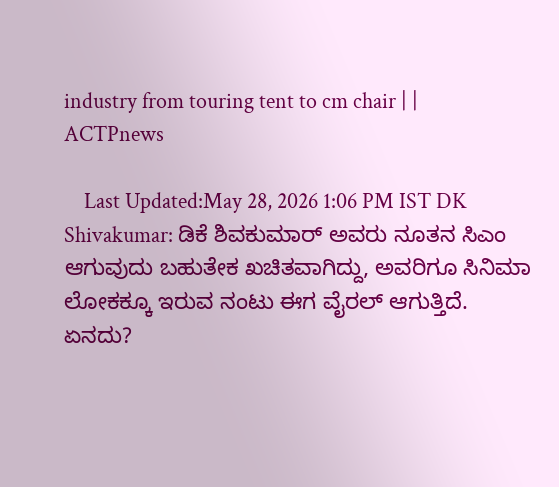industry from touring tent to cm chair | | ACTPnews

    Last Updated:May 28, 2026 1:06 PM IST DK Shivakumar: ಡಿಕೆ ಶಿವಕುಮಾರ್ ಅವರು ನೂತನ ಸಿಎಂ ಆಗುವುದು ಬಹುತೇಕ ಖಚಿತವಾಗಿದ್ದು, ಅವರಿಗೂ ಸಿನಿಮಾ ಲೋಕಕ್ಕೂ ಇರುವ ನಂಟು ಈಗ ವೈರಲ್ ಆಗುತ್ತಿದೆ. ಏನದು?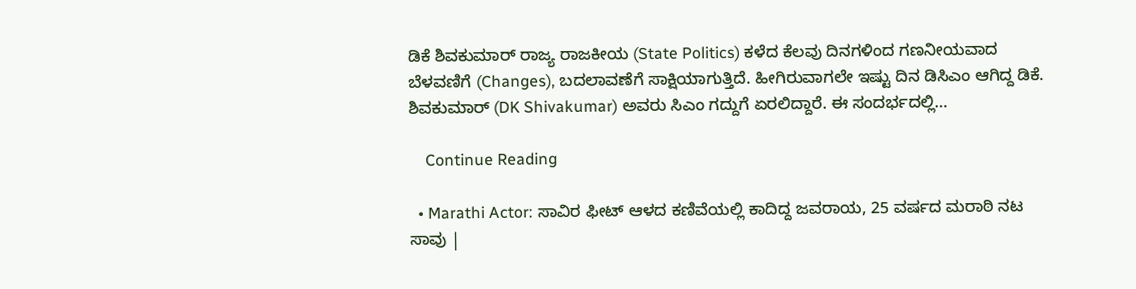ಡಿಕೆ ಶಿವಕುಮಾರ್ ರಾಜ್ಯ ರಾಜಕೀಯ (State Politics) ಕಳೆದ ಕೆಲವು ದಿನಗಳಿಂದ ಗಣನೀಯವಾದ ಬೆಳವಣಿಗೆ (Changes), ಬದಲಾವಣೆಗೆ ಸಾಕ್ಷಿಯಾಗುತ್ತಿದೆ. ಹೀಗಿರುವಾಗಲೇ ಇಷ್ಟು ದಿನ ಡಿಸಿಎಂ ಆಗಿದ್ದ ಡಿಕೆ. ಶಿವಕುಮಾರ್ (DK Shivakumar) ಅವರು ಸಿಎಂ ಗದ್ದುಗೆ ಏರಲಿದ್ದಾರೆ. ಈ ಸಂದರ್ಭದಲ್ಲಿ…

    Continue Reading

  • Marathi Actor: ಸಾವಿರ ಫೀಟ್ ಆಳದ ಕಣಿವೆಯಲ್ಲಿ ಕಾದಿದ್ದ ಜವರಾಯ, 25 ವರ್ಷದ ಮರಾಠಿ ನಟ ಸಾವು |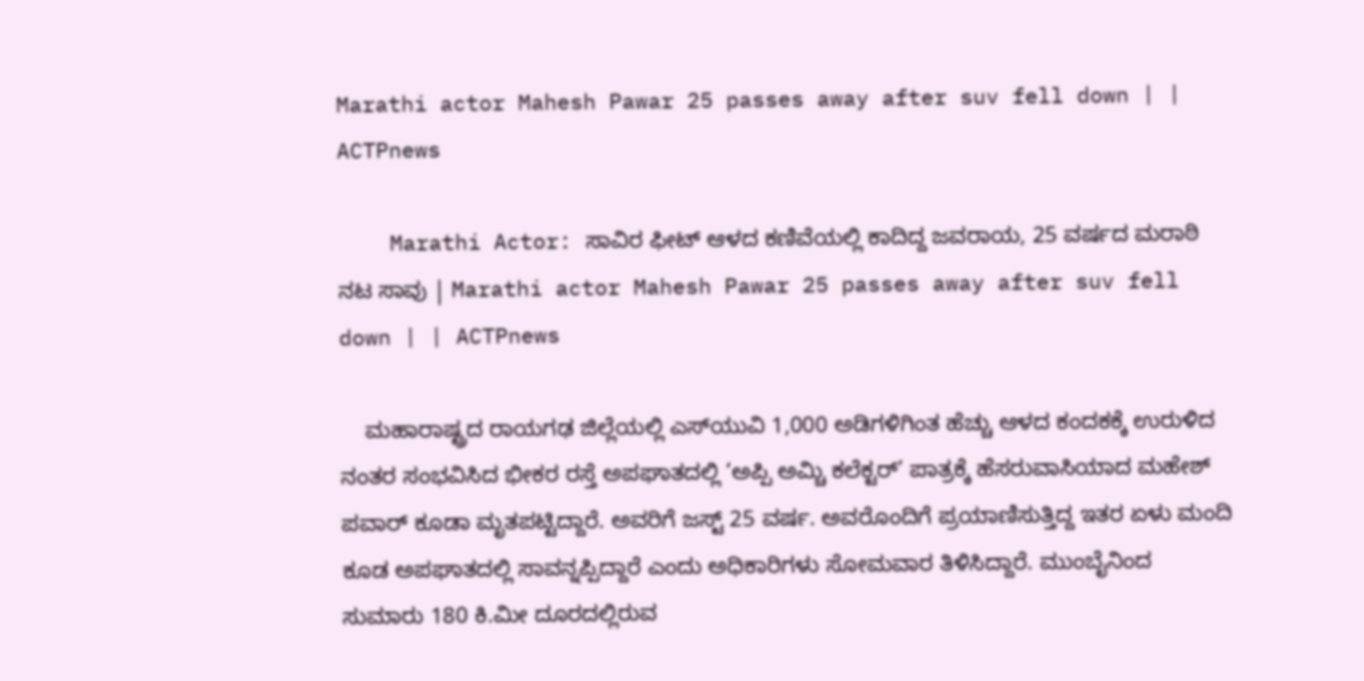Marathi actor Mahesh Pawar 25 passes away after suv fell down | | ACTPnews

    Marathi Actor: ಸಾವಿರ ಫೀಟ್ ಆಳದ ಕಣಿವೆಯಲ್ಲಿ ಕಾದಿದ್ದ ಜವರಾಯ, 25 ವರ್ಷದ ಮರಾಠಿ ನಟ ಸಾವು | Marathi actor Mahesh Pawar 25 passes away after suv fell down | | ACTPnews

    ಮಹಾರಾಷ್ಟ್ರದ ರಾಯಗಢ ಜಿಲ್ಲೆಯಲ್ಲಿ ಎಸ್‌ಯುವಿ 1,000 ಅಡಿಗಳಿಗಿಂತ ಹೆಚ್ಚು ಆಳದ ಕಂದಕಕ್ಕೆ ಉರುಳಿದ ನಂತರ ಸಂಭವಿಸಿದ ಭೀಕರ ರಸ್ತೆ ಅಪಘಾತದಲ್ಲಿ ‘ಅಪ್ಪಿ ಅಮ್ಚಿ ಕಲೆಕ್ಟರ್’ ಪಾತ್ರಕ್ಕೆ ಹೆಸರುವಾಸಿಯಾದ ಮಹೇಶ್ ಪವಾರ್ ಕೂಡಾ ಮೃತಪಟ್ಟಿದ್ದಾರೆ. ಅವರಿಗೆ ಜಸ್ಟ್ 25 ವರ್ಷ. ಅವರೊಂದಿಗೆ ಪ್ರಯಾಣಿಸುತ್ತಿದ್ದ ಇತರ ಏಳು ಮಂದಿ ಕೂಡ ಅಪಘಾತದಲ್ಲಿ ಸಾವನ್ನಪ್ಪಿದ್ದಾರೆ ಎಂದು ಅಧಿಕಾರಿಗಳು ಸೋಮವಾರ ತಿಳಿಸಿದ್ದಾರೆ. ಮುಂಬೈನಿಂದ ಸುಮಾರು 180 ಕಿ.ಮೀ ದೂರದಲ್ಲಿರುವ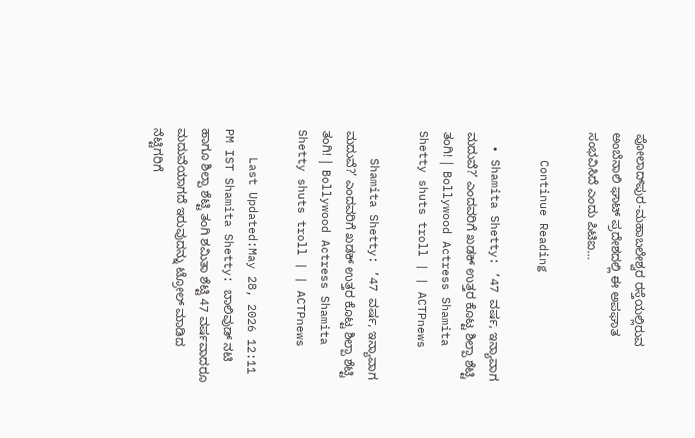ಪೋಲಾದ್‌ಪುರ-ಮಹಾಬಲೇಶ್ವರ ರಸ್ತೆಯಲ್ಲಿರುವ ಅಂಬೆನಾಲಿ ಘಾಟ್ ಪ್ರದೇಶದಲ್ಲಿ ಈ ಅಪಘಾತ ಸಂಭವಿಸಿದೆ ಎಂದು ಪಿಟಿಐ…

    Continue Reading

  • Shamita Shetty: ’47 ವರ್ಷ, ಇನ್ಯಾವಾಗ ಮದುವೆ?’ ಎಂದವರಿಗೆ ಖಡಕ್ ಉತ್ತರ ಕೊಟ್ಟ ಶಿಲ್ಪಾ ಶೆಟ್ಟಿ ತಂಗಿ! | Bollywood Actress Shamita Shetty shuts troll | | ACTPnews

    Shamita Shetty: ’47 ವರ್ಷ, ಇನ್ಯಾವಾಗ ಮದುವೆ?’ ಎಂದವರಿಗೆ ಖಡಕ್ ಉತ್ತರ ಕೊಟ್ಟ ಶಿಲ್ಪಾ ಶೆಟ್ಟಿ ತಂಗಿ! | Bollywood Actress Shamita Shetty shuts troll | | ACTPnews

    Last Updated:May 28, 2026 12:11 PM IST Shamita Shetty: ಬಾಲಿವುಡ್ ನಟಿ ಹಾಗೂ ಶಿಲ್ಪಾ ಶೆಟ್ಟಿ ತಂಗಿ ಶಮಿತಾ ಶೆಟ್ಟಿ 47 ವರ್ಷವಾದರೂ ಮದುವೆಯಾಗದೆ ಇರುವುದನ್ನು ಟ್ರೋಲ್ ಮಾಡಿದ ನೆಟ್ಟಿಗರಿಗೆ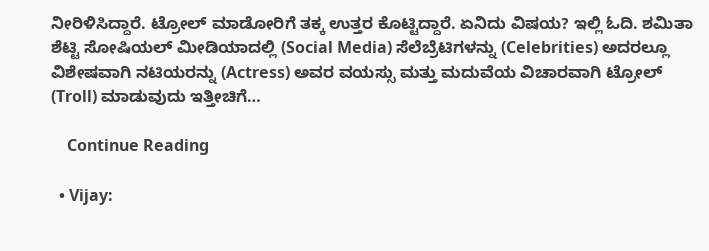ನೀರಿಳಿಸಿದ್ದಾರೆ. ಟ್ರೋಲ್ ಮಾಡೋರಿಗೆ ತಕ್ಕ ಉತ್ತರ ಕೊಟ್ಟಿದ್ದಾರೆ. ಏನಿದು ವಿಷಯ? ಇಲ್ಲಿ ಓದಿ. ಶಮಿತಾ ಶೆಟ್ಟಿ ಸೋಷಿಯಲ್ ಮೀಡಿಯಾದಲ್ಲಿ (Social Media) ಸೆಲೆಬ್ರೆಟಿಗಳನ್ನು (Celebrities) ಅದರಲ್ಲೂ ವಿಶೇಷವಾಗಿ ನಟಿಯರನ್ನು (Actress) ಅವರ ವಯಸ್ಸು ಮತ್ತು ಮದುವೆಯ ವಿಚಾರವಾಗಿ ಟ್ರೋಲ್‌ (Troll) ಮಾಡುವುದು ಇತ್ತೀಚಿಗೆ…

    Continue Reading

  • Vijay: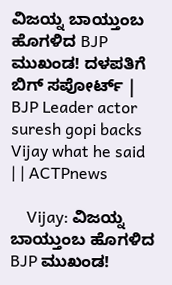ವಿಜಯ್ನ ಬಾಯ್ತುಂಬ ಹೊಗಳಿದ BJP ಮುಖಂಡ! ದಳಪತಿಗೆ ಬಿಗ್ ಸಪೋರ್ಟ್ | BJP Leader actor suresh gopi backs Vijay what he said | | ACTPnews

    Vijay: ವಿಜಯ್ನ ಬಾಯ್ತುಂಬ ಹೊಗಳಿದ BJP ಮುಖಂಡ!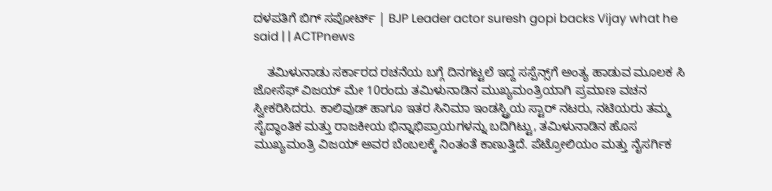ದಳಪತಿಗೆ ಬಿಗ್ ಸಪೋರ್ಟ್ | BJP Leader actor suresh gopi backs Vijay what he said | | ACTPnews

    ತಮಿಳುನಾಡು ಸರ್ಕಾರದ ರಚನೆಯ ಬಗ್ಗೆ ದಿನಗಟ್ಟಲೆ ಇದ್ದ ಸಸ್ಪೆನ್ಸ್‌ಗೆ ಅಂತ್ಯ ಹಾಡುವ ಮೂಲಕ ಸಿ ಜೋಸೆಫ್ ವಿಜಯ್ ಮೇ 10ರಂದು ತಮಿಳುನಾಡಿನ ಮುಖ್ಯಮಂತ್ರಿಯಾಗಿ ಪ್ರಮಾಣ ವಚನ ಸ್ವೀಕರಿಸಿದರು. ಕಾಲಿವುಡ್ ಹಾಗೂ ಇತರ ಸಿನಿಮಾ ಇಂಡಸ್ಟ್ರಿಯ ಸ್ಟಾರ್ ನಟರು, ನಟಿಯರು ತಮ್ಮ ಸೈದ್ಧಾಂತಿಕ ಮತ್ತು ರಾಜಕೀಯ ಭಿನ್ನಾಭಿಪ್ರಾಯಗಳನ್ನು ಬದಿಗಿಟ್ಟು, ತಮಿಳುನಾಡಿನ ಹೊಸ ಮುಖ್ಯಮಂತ್ರಿ ವಿಜಯ್ ಅವರ ಬೆಂಬಲಕ್ಕೆ ನಿಂತಂತೆ ಕಾಣುತ್ತಿದೆ. ಪೆಟ್ರೋಲಿಯಂ ಮತ್ತು ನೈಸರ್ಗಿಕ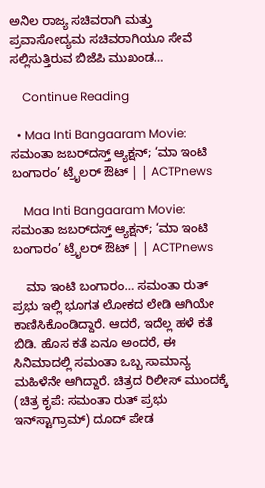ಅನಿಲ ರಾಜ್ಯ ಸಚಿವರಾಗಿ ಮತ್ತು ಪ್ರವಾಸೋದ್ಯಮ ಸಚಿವರಾಗಿಯೂ ಸೇವೆ ಸಲ್ಲಿಸುತ್ತಿರುವ ಬಿಜೆಪಿ ಮುಖಂಡ…

    Continue Reading

  • Maa Inti Bangaaram Movie: ಸಮಂತಾ ಜಬರ್‌ದಸ್ತ್ ಆ್ಯಕ್ಷನ್; ‘ಮಾ ಇಂಟಿ ಬಂಗಾರಂ’ ಟ್ರೈಲರ್ ಔಟ್ | | ACTPnews

    Maa Inti Bangaaram Movie: ಸಮಂತಾ ಜಬರ್‌ದಸ್ತ್ ಆ್ಯಕ್ಷನ್; ‘ಮಾ ಇಂಟಿ ಬಂಗಾರಂ’ ಟ್ರೈಲರ್ ಔಟ್ | | ACTPnews

    ಮಾ ಇಂಟಿ ಬಂಗಾರಂ… ಸಮಂತಾ ರುತ್ ಪ್ರಭು ಇಲ್ಲಿ ಭೂಗತ ಲೋಕದ ಲೇಡಿ ಆಗಿಯೇ ಕಾಣಿಸಿಕೊಂಡಿದ್ದಾರೆ. ಆದರೆ, ಇದೆಲ್ಲ ಹಳೆ ಕತೆ ಬಿಡಿ. ಹೊಸ ಕತೆ ಏನೂ ಅಂದರೆ, ಈ ಸಿನಿಮಾದಲ್ಲಿ ಸಮಂತಾ ಒಬ್ಬ ಸಾಮಾನ್ಯ ಮಹಿಳೆನೇ ಆಗಿದ್ದಾರೆ. ಚಿತ್ರದ ರಿಲೀಸ್ ಮುಂದಕ್ಕೆ (ಚಿತ್ರ ಕೃಪೆ: ಸಮಂತಾ ರುತ್ ಪ್ರಭು ಇನ್‌ಸ್ಟಾಗ್ರಾಮ್) ದೂದ್ ಪೇಡ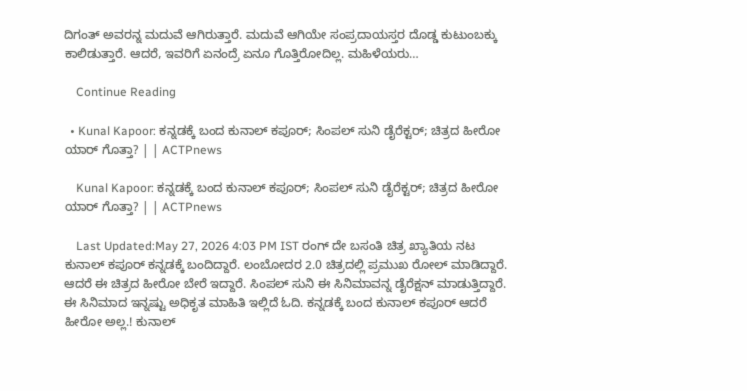ದಿಗಂತ್ ಅವರನ್ನ ಮದುವೆ ಆಗಿರುತ್ತಾರೆ. ಮದುವೆ ಆಗಿಯೇ ಸಂಪ್ರದಾಯಸ್ತರ ದೊಡ್ಡ ಕುಟುಂಬಕ್ಕು ಕಾಲಿಡುತ್ತಾರೆ. ಆದರೆ, ಇವರಿಗೆ ಏನಂದ್ರೆ ಏನೂ ಗೊತ್ತಿರೋದಿಲ್ಲ. ಮಹಿಳೆಯರು…

    Continue Reading

  • Kunal Kapoor: ಕನ್ನಡಕ್ಕೆ ಬಂದ ಕುನಾಲ್ ಕಪೂರ್; ಸಿಂಪಲ್ ಸುನಿ ಡೈರೆಕ್ಟರ್; ಚಿತ್ರದ ಹೀರೋ ಯಾರ್ ಗೊತ್ತಾ? | | ACTPnews

    Kunal Kapoor: ಕನ್ನಡಕ್ಕೆ ಬಂದ ಕುನಾಲ್ ಕಪೂರ್; ಸಿಂಪಲ್ ಸುನಿ ಡೈರೆಕ್ಟರ್; ಚಿತ್ರದ ಹೀರೋ ಯಾರ್ ಗೊತ್ತಾ? | | ACTPnews

    Last Updated:May 27, 2026 4:03 PM IST ರಂಗ್ ದೇ ಬಸಂತಿ ಚಿತ್ರ ಖ್ಯಾತಿಯ ನಟ ಕುನಾಲ್ ಕಪೂರ್ ಕನ್ನಡಕ್ಕೆ ಬಂದಿದ್ದಾರೆ. ಲಂಬೋದರ 2.0 ಚಿತ್ರದಲ್ಲಿ ಪ್ರಮುಖ ರೋಲ್ ಮಾಡಿದ್ದಾರೆ. ಆದರೆ ಈ ಚಿತ್ರದ ಹೀರೋ ಬೇರೆ ಇದ್ದಾರೆ. ಸಿಂಪಲ್ ಸುನಿ ಈ ಸಿನಿಮಾವನ್ನ ಡೈರೆಕ್ಷನ್ ಮಾಡುತ್ತಿದ್ದಾರೆ. ಈ ಸಿನಿಮಾದ ಇನ್ನಷ್ಟು ಅಧಿಕೃತ ಮಾಹಿತಿ ಇಲ್ಲಿದೆ ಓದಿ. ಕನ್ನಡಕ್ಕೆ ಬಂದ ಕುನಾಲ್ ಕಪೂರ್ ಆದರೆ ಹೀರೋ ಅಲ್ಲ.! ಕುನಾಲ್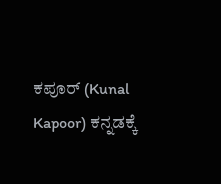ಕಪೂರ್ (Kunal Kapoor) ಕನ್ನಡಕ್ಕೆ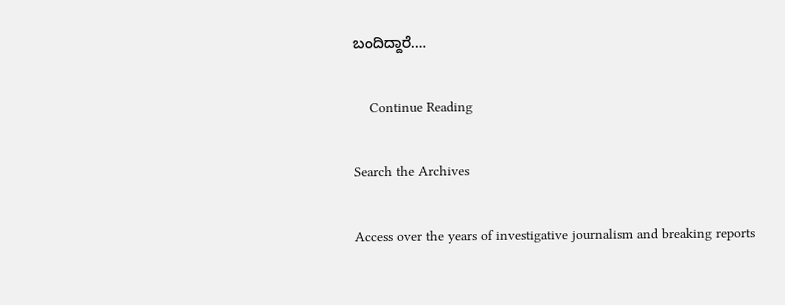ಬಂದಿದ್ದಾರೆ.…

    Continue Reading

Search the Archives

Access over the years of investigative journalism and breaking reports